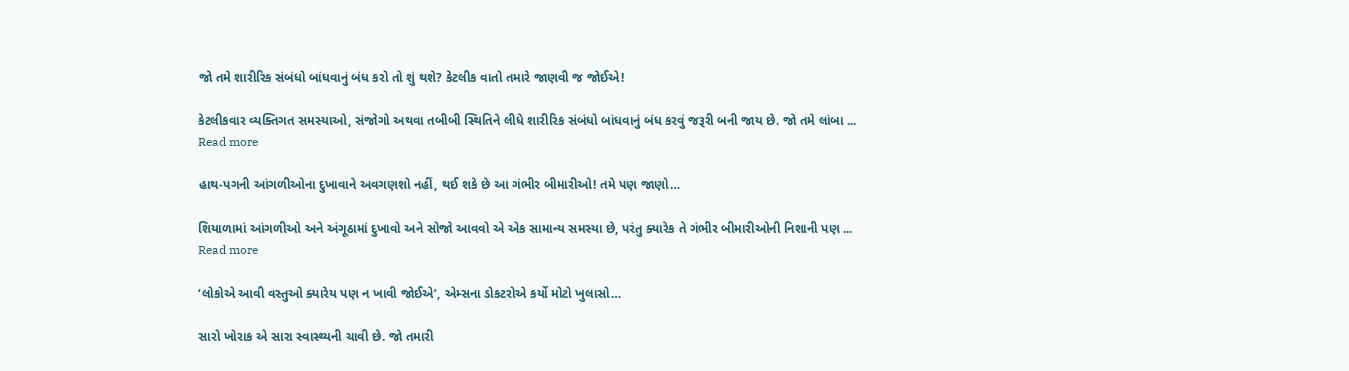જો તમે શારીરિક સંબંધો બાંધવાનું બંધ કરો તો શું થશે? કેટલીક વાતો તમારે જાણવી જ જોઈએ!

કેટલીકવાર વ્યક્તિગત સમસ્યાઓ, સંજોગો અથવા તબીબી સ્થિતિને લીધે શારીરિક સંબંધો બાંધવાનું બંધ કરવું જરૂરી બની જાય છે. જો તમે લાંબા ...
Read more

હાથ-પગની આંગળીઓના દુખાવાને અવગણશો નહીં, થઈ શકે છે આ ગંભીર બીમારીઓ! તમે પણ જાણો…

શિયાળામાં આંગળીઓ અને અંગૂઠામાં દુખાવો અને સોજો આવવો એ એક સામાન્ય સમસ્યા છે, પરંતુ ક્યારેક તે ગંભીર બીમારીઓની નિશાની પણ ...
Read more

‘લોકોએ આવી વસ્તુઓ ક્યારેય પણ ન ખાવી જોઈએ’, એમ્સના ડોકટરોએ કર્યો મોટો ખુલાસો…

સારો ખોરાક એ સારા સ્વાસ્થ્યની ચાવી છે. જો તમારી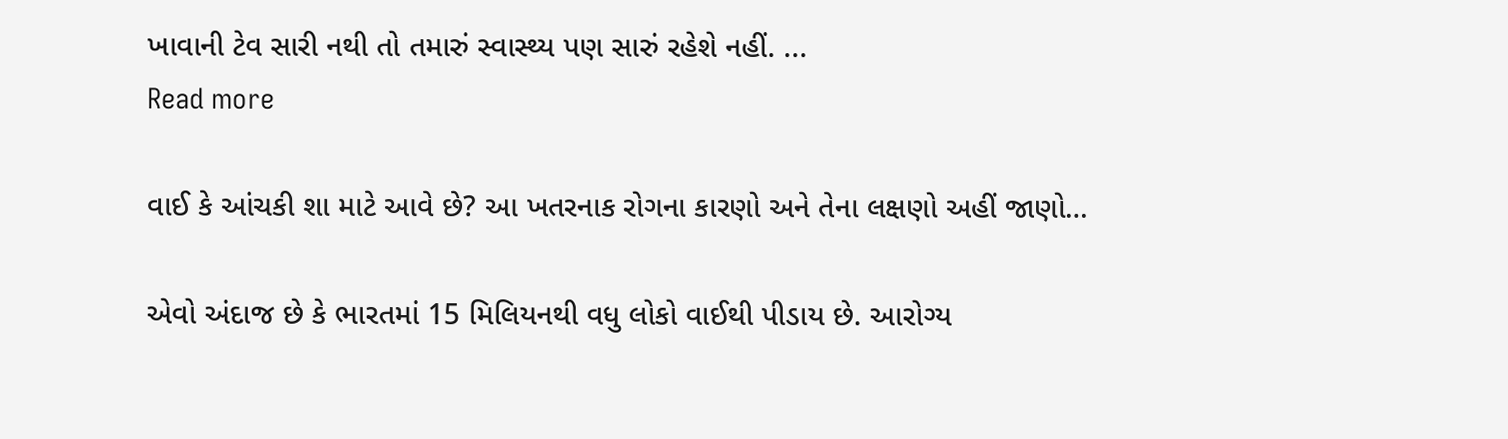ખાવાની ટેવ સારી નથી તો તમારું સ્વાસ્થ્ય પણ સારું રહેશે નહીં. ...
Read more

વાઈ કે આંચકી શા માટે આવે છે? આ ખતરનાક રોગના કારણો અને તેના લક્ષણો અહીં જાણો…

એવો અંદાજ છે કે ભારતમાં 15 મિલિયનથી વધુ લોકો વાઈથી પીડાય છે. આરોગ્ય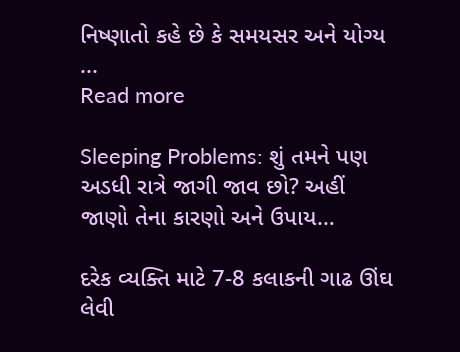નિષ્ણાતો કહે છે કે સમયસર અને યોગ્ય ...
Read more

Sleeping Problems: શું તમને પણ અડધી રાત્રે જાગી જાવ છો? અહીં જાણો તેના કારણો અને ઉપાય…

દરેક વ્યક્તિ માટે 7-8 કલાકની ગાઢ ઊંઘ લેવી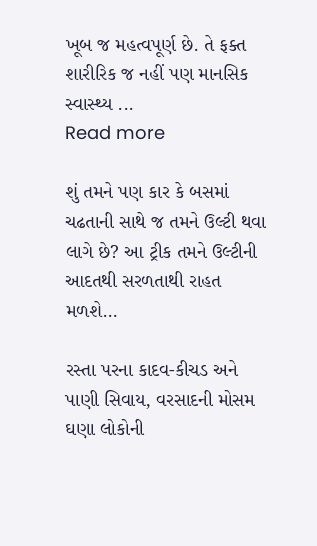ખૂબ જ મહત્વપૂર્ણ છે. તે ફક્ત શારીરિક જ નહીં પણ માનસિક સ્વાસ્થ્ય ...
Read more

શું તમને પણ કાર કે બસમાં ચઢતાની સાથે જ તમને ઉલ્ટી થવા લાગે છે? આ ટ્રીક તમને ઉલ્ટીની આદતથી સરળતાથી રાહત મળશે…

રસ્તા પરના કાદવ-કીચડ અને પાણી સિવાય, વરસાદની મોસમ ઘણા લોકોની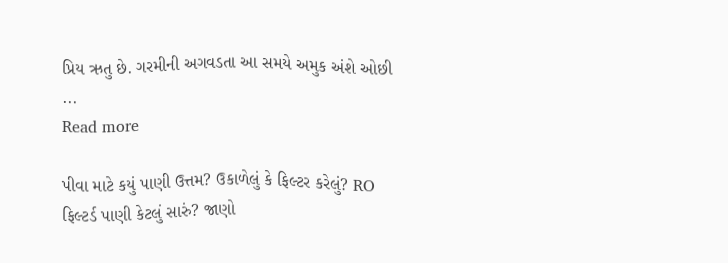પ્રિય ઋતુ છે. ગરમીની અગવડતા આ સમયે અમુક અંશે ઓછી ...
Read more

પીવા માટે કયું પાણી ઉત્તમ? ઉકાળેલું કે ફિલ્ટર કરેલું? RO ફિલ્ટર્ડ પાણી કેટલું સારું? જાણો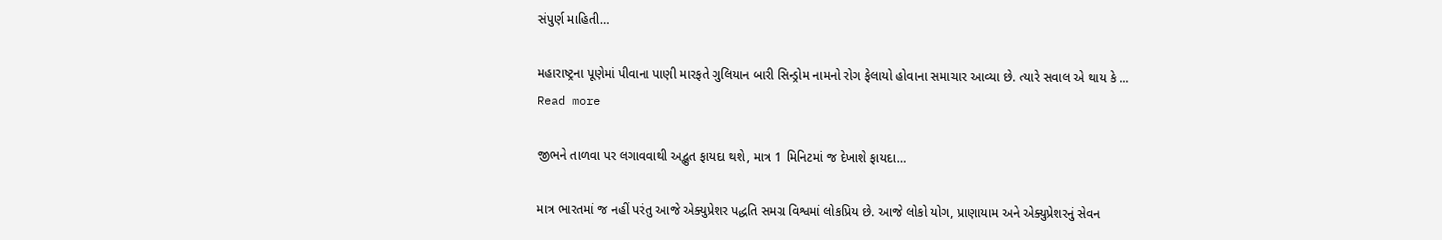સંપુર્ણ માહિતી…

મહારાષ્ટ્રના પૂણેમાં પીવાના પાણી મારફતે ગુલિયાન બારી સિન્ડ્રોમ નામનો રોગ ફેલાયો હોવાના સમાચાર આવ્યા છે. ત્યારે સવાલ એ થાય કે ...
Read more

જીભને તાળવા પર લગાવવાથી અદ્ભુત ફાયદા થશે, માત્ર 1 મિનિટમાં જ દેખાશે ફાયદા…

માત્ર ભારતમાં જ નહીં પરંતુ આજે એક્યુપ્રેશર પદ્ધતિ સમગ્ર વિશ્વમાં લોકપ્રિય છે. આજે લોકો યોગ, પ્રાણાયામ અને એક્યુપ્રેશરનું સેવન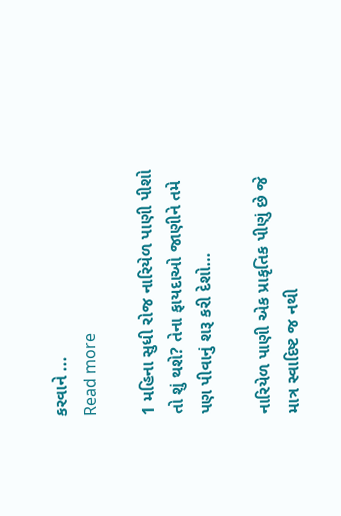કરવાને ...
Read more

1 મહિના સુધી રોજ નારિયેળ પાણી પીશો તો શું થશે? તેના ફાયદાઓ જાણીને તમે પણ પીવાનું શરૂ કરી દેશો…

નારિયેળ પાણી એક પ્રાકૃતિક પીણું છે જે માત્ર સ્વાદિષ્ટ જ નથી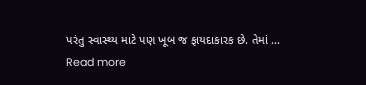પરંતુ સ્વાસ્થ્ય માટે પણ ખૂબ જ ફાયદાકારક છે. તેમાં ...
Read more